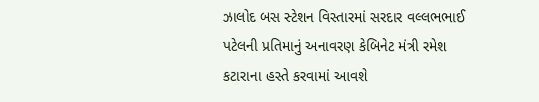ઝાલોદ બસ સ્ટેશન વિસ્તારમાં સરદાર વલ્લભભાઈ પટેલની પ્રતિમાનું અનાવરણ કેબિનેટ મંત્રી રમેશ કટારાના હસ્તે કરવામાં આવશે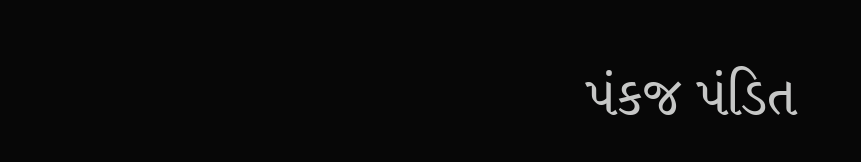પંકજ પંડિત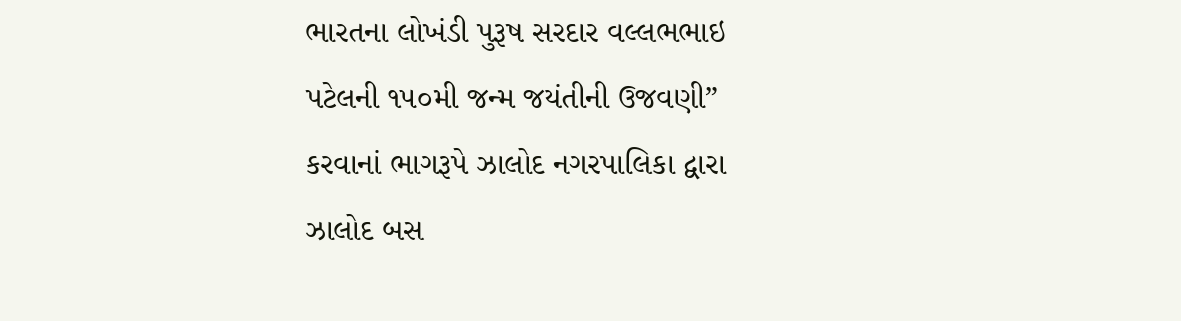ભારતના લોખંડી પુરૂષ સરદાર વલ્લભભાઇ પટેલની ૧૫૦મી જન્મ જયંતીની ઉજવણી” કરવાનાં ભાગરૂપે ઝાલોદ નગરપાલિકા દ્વારા ઝાલોદ બસ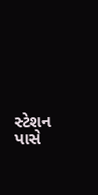સ્ટેશન પાસે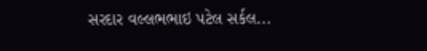સરદાર વલ્લભભાઇ પટેલ સર્કલ...